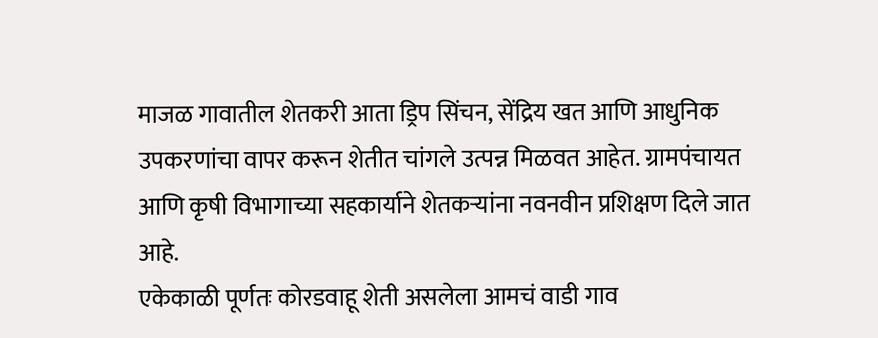माजळ गावातील शेतकरी आता ड्रिप सिंचन, सेंद्रिय खत आणि आधुनिक उपकरणांचा वापर करून शेतीत चांगले उत्पन्न मिळवत आहेत. ग्रामपंचायत आणि कृषी विभागाच्या सहकार्याने शेतकऱ्यांना नवनवीन प्रशिक्षण दिले जात आहे.
एकेकाळी पूर्णतः कोरडवाहू शेती असलेला आमचं वाडी गाव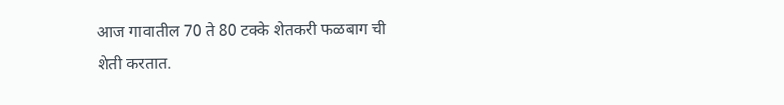आज गावातील 70 ते 80 टक्के शेतकरी फळबाग ची शेती करतात.